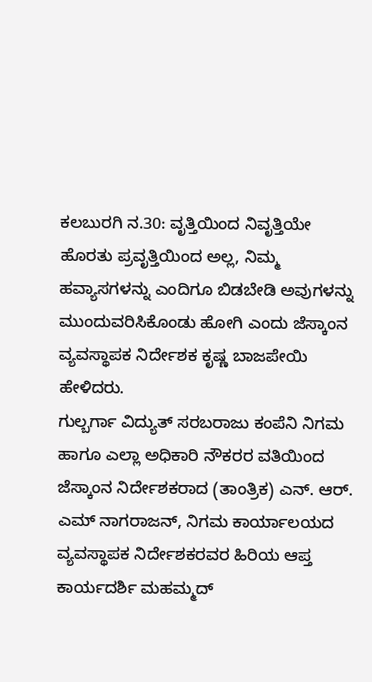ಕಲಬುರಗಿ ನ.30: ವೃತ್ತಿಯಿಂದ ನಿವೃತ್ತಿಯೇ ಹೊರತು ಪ್ರವೃತ್ತಿಯಿಂದ ಅಲ್ಲ, ನಿಮ್ಮ ಹವ್ಯಾಸಗಳನ್ನು ಎಂದಿಗೂ ಬಿಡಬೇಡಿ ಅವುಗಳನ್ನು ಮುಂದುವರಿಸಿಕೊಂಡು ಹೋಗಿ ಎಂದು ಜೆಸ್ಕಾಂನ ವ್ಯವಸ್ಥಾಪಕ ನಿರ್ದೇಶಕ ಕೃಷ್ಣ ಬಾಜಪೇಯಿ ಹೇಳಿದರು.
ಗುಲ್ಬರ್ಗಾ ವಿದ್ಯುತ್ ಸರಬರಾಜು ಕಂಪೆನಿ ನಿಗಮ ಹಾಗೂ ಎಲ್ಲಾ ಅಧಿಕಾರಿ ನೌಕರರ ವತಿಯಿಂದ ಜೆಸ್ಕಾಂನ ನಿರ್ದೇಶಕರಾದ (ತಾಂತ್ರಿಕ) ಎನ್. ಆರ್. ಎಮ್ ನಾಗರಾಜನ್, ನಿಗಮ ಕಾರ್ಯಾಲಯದ ವ್ಯವಸ್ಥಾಪಕ ನಿರ್ದೇಶಕರವರ ಹಿರಿಯ ಆಪ್ತ ಕಾರ್ಯದರ್ಶಿ ಮಹಮ್ಮದ್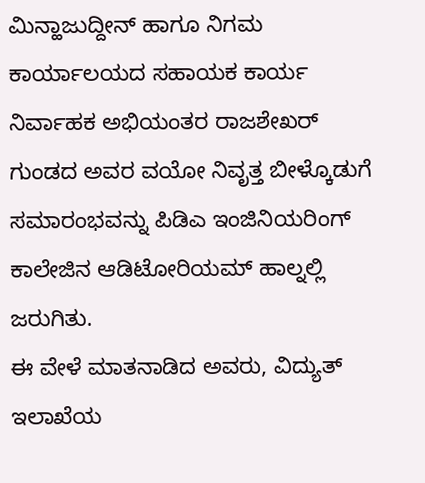ಮಿನ್ಹಾಜುದ್ದೀನ್ ಹಾಗೂ ನಿಗಮ ಕಾರ್ಯಾಲಯದ ಸಹಾಯಕ ಕಾರ್ಯ ನಿರ್ವಾಹಕ ಅಭಿಯಂತರ ರಾಜಶೇಖರ್ ಗುಂಡದ ಅವರ ವಯೋ ನಿವೃತ್ತ ಬೀಳ್ಕೊಡುಗೆ ಸಮಾರಂಭವನ್ನು ಪಿಡಿಎ ಇಂಜಿನಿಯರಿಂಗ್ ಕಾಲೇಜಿನ ಆಡಿಟೋರಿಯಮ್ ಹಾಲ್ನಲ್ಲಿ ಜರುಗಿತು.
ಈ ವೇಳೆ ಮಾತನಾಡಿದ ಅವರು, ವಿದ್ಯುತ್ ಇಲಾಖೆಯ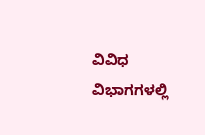ವಿವಿಧ ವಿಭಾಗಗಳಲ್ಲಿ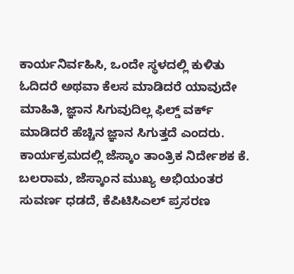ಕಾರ್ಯನಿರ್ವಹಿಸಿ, ಒಂದೇ ಸ್ಥಳದಲ್ಲಿ ಕುಳಿತು ಓದಿದರೆ ಅಥವಾ ಕೆಲಸ ಮಾಡಿದರೆ ಯಾವುದೇ ಮಾಹಿತಿ, ಜ್ಞಾನ ಸಿಗುವುದಿಲ್ಲ ಫಿಲ್ಡ್ ವರ್ಕ್ ಮಾಡಿದರೆ ಹೆಚ್ಚಿನ ಜ್ಞಾನ ಸಿಗುತ್ತದೆ ಎಂದರು.
ಕಾರ್ಯಕ್ರಮದಲ್ಲಿ ಜೆಸ್ಕಾಂ ತಾಂತ್ರಿಕ ನಿರ್ದೇಶಕ ಕೆ. ಬಲರಾಮ, ಜೆಸ್ಕಾಂನ ಮುಖ್ಯ ಅಭಿಯಂತರ ಸುವರ್ಣ ಧಡದೆ, ಕೆಪಿಟಿಸಿಎಲ್ ಪ್ರಸರಣ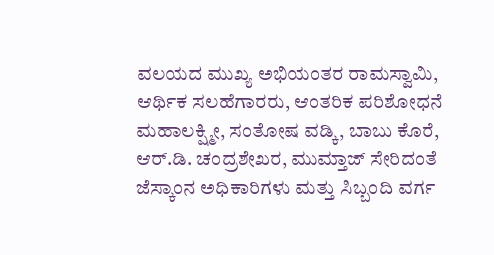ವಲಯದ ಮುಖ್ಯ ಅಭಿಯಂತರ ರಾಮಸ್ವಾಮಿ, ಆರ್ಥಿಕ ಸಲಹೆಗಾರರು, ಆಂತರಿಕ ಪರಿಶೋಧನೆ ಮಹಾಲಕ್ಷ್ಮೀ, ಸಂತೋಷ ವಡ್ಕಿ, ಬಾಬು ಕೊರೆ, ಆರ್.ಡಿ. ಚಂದ್ರಶೇಖರ, ಮುಮ್ತಾಜ್ ಸೇರಿದಂತೆ ಜೆಸ್ಕಾಂನ ಅಧಿಕಾರಿಗಳು ಮತ್ತು ಸಿಬ್ಬಂದಿ ವರ್ಗ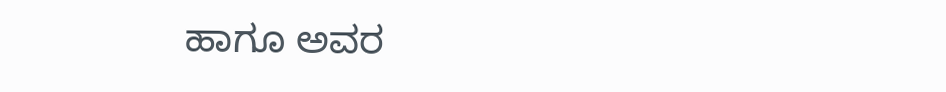ಹಾಗೂ ಅವರ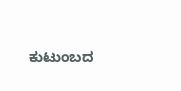ಕುಟುಂಬದ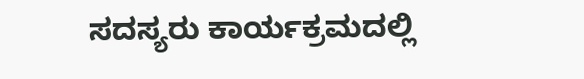ಸದಸ್ಯರು ಕಾರ್ಯಕ್ರಮದಲ್ಲಿ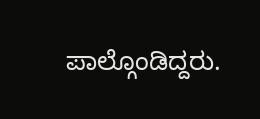ಪಾಲ್ಗೊಂಡಿದ್ದರು.